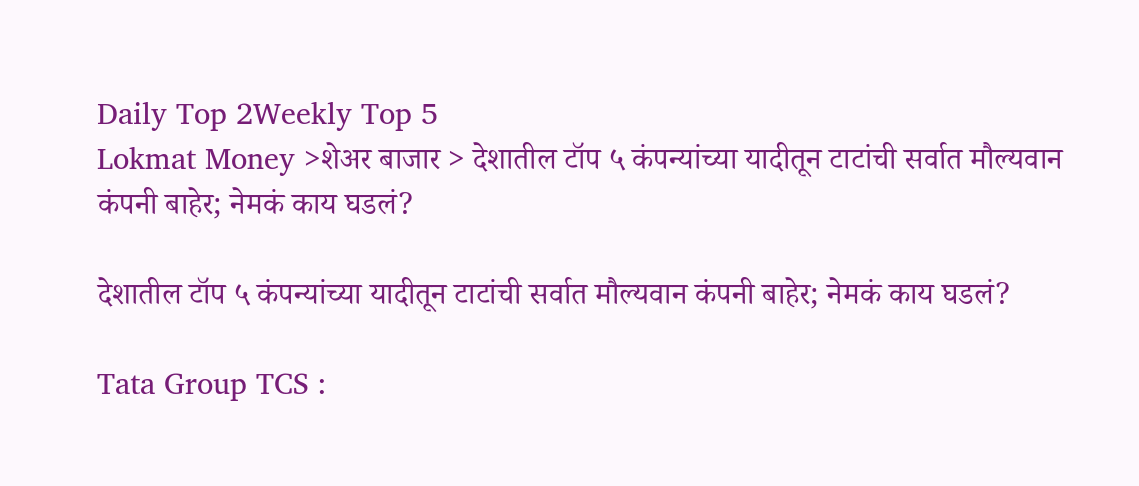Daily Top 2Weekly Top 5
Lokmat Money >शेअर बाजार > देशातील टॉप ५ कंपन्यांच्या यादीतून टाटांची सर्वात मौल्यवान कंपनी बाहेर; नेमकं काय घडलं?

देशातील टॉप ५ कंपन्यांच्या यादीतून टाटांची सर्वात मौल्यवान कंपनी बाहेर; नेमकं काय घडलं?

Tata Group TCS :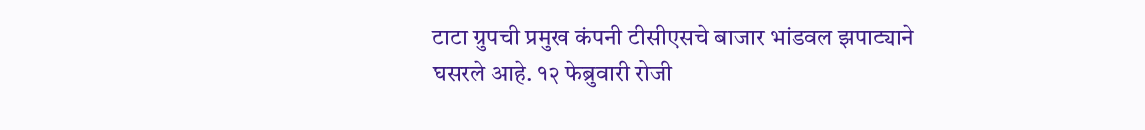टाटा ग्रुपची प्रमुख कंपनी टीसीएसचे बाजार भांडवल झपाट्याने घसरले आहे. १२ फेब्रुवारी रोजी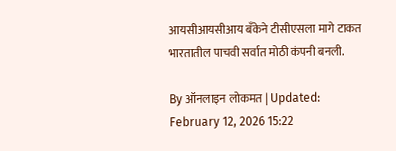आयसीआयसीआय बँकेने टीसीएसला मागे टाकत भारतातील पाचवी सर्वात मोठी कंपनी बनली.

By ऑनलाइन लोकमत | Updated: February 12, 2026 15:22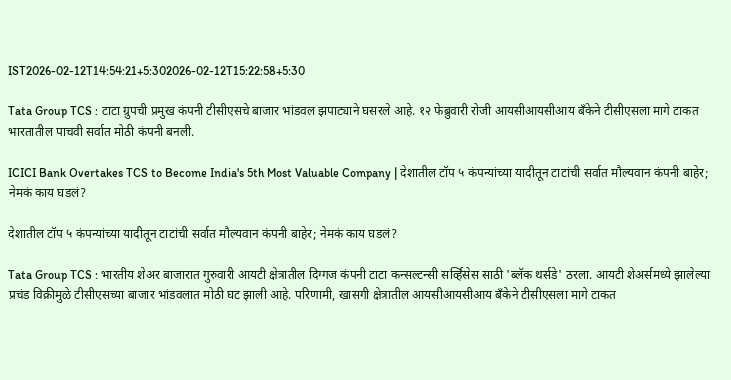IST2026-02-12T14:54:21+5:302026-02-12T15:22:58+5:30

Tata Group TCS : टाटा ग्रुपची प्रमुख कंपनी टीसीएसचे बाजार भांडवल झपाट्याने घसरले आहे. १२ फेब्रुवारी रोजी आयसीआयसीआय बँकेने टीसीएसला मागे टाकत भारतातील पाचवी सर्वात मोठी कंपनी बनली.

ICICI Bank Overtakes TCS to Become India's 5th Most Valuable Company | देशातील टॉप ५ कंपन्यांच्या यादीतून टाटांची सर्वात मौल्यवान कंपनी बाहेर; नेमकं काय घडलं?

देशातील टॉप ५ कंपन्यांच्या यादीतून टाटांची सर्वात मौल्यवान कंपनी बाहेर; नेमकं काय घडलं?

Tata Group TCS : भारतीय शेअर बाजारात गुरुवारी आयटी क्षेत्रातील दिग्गज कंपनी टाटा कन्सल्टन्सी सर्व्हिसेस साठी 'ब्लॅक थर्सडे' ठरला. आयटी शेअर्समध्ये झालेल्या प्रचंड विक्रीमुळे टीसीएसच्या बाजार भांडवलात मोठी घट झाली आहे. परिणामी, खासगी क्षेत्रातील आयसीआयसीआय बँकेने टीसीएसला मागे टाकत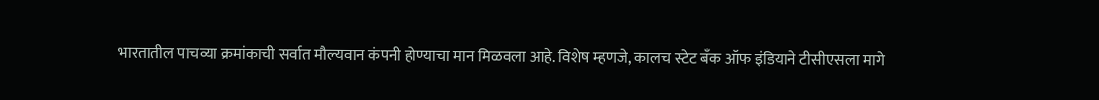भारतातील पाचव्या क्रमांकाची सर्वात मौल्यवान कंपनी होण्याचा मान मिळवला आहे. विशेष म्हणजे, कालच स्टेट बँक ऑफ इंडियाने टीसीएसला मागे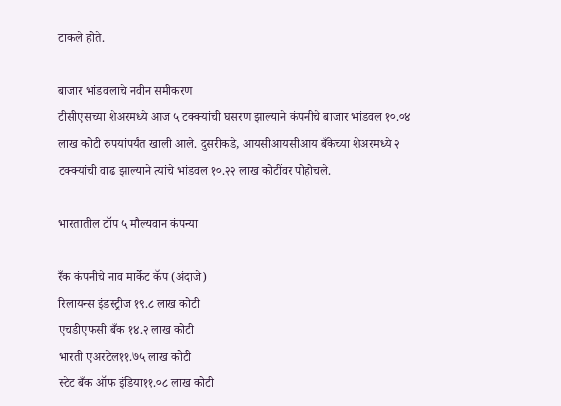टाकले होते.

बाजार भांडवलाचे नवीन समीकरण
टीसीएसच्या शेअरमध्ये आज ५ टक्क्यांची घसरण झाल्याने कंपनीचे बाजार भांडवल १०.०४ लाख कोटी रुपयांपर्यंत खाली आले. दुसरीकडे, आयसीआयसीआय बँकेच्या शेअरमध्ये २ टक्क्यांची वाढ झाल्याने त्यांचे भांडवल १०.२२ लाख कोटींवर पोहोचले.

भारतातील टॉप ५ मौल्यवान कंपन्या

रँक कंपनीचे नाव मार्केट कॅप (अंदाजे)
रिलायन्स इंडस्ट्रीज १९.८ लाख कोटी
एचडीएफसी बँक १४.२ लाख कोटी
भारती एअरटेल११.७५ लाख कोटी
स्टेट बँक ऑफ इंडिया११.०८ लाख कोटी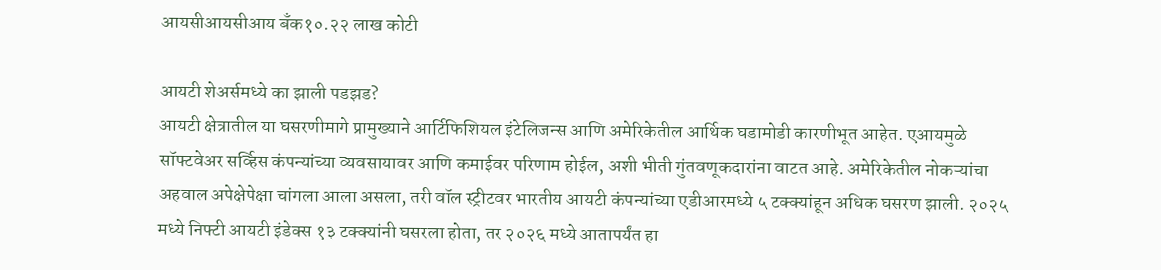आयसीआयसीआय बँक१०.२२ लाख कोटी

आयटी शेअर्समध्ये का झाली पडझड?
आयटी क्षेत्रातील या घसरणीमागे प्रामुख्याने आर्टिफिशियल इंटेलिजन्स आणि अमेरिकेतील आर्थिक घडामोडी कारणीभूत आहेत. एआयमुळे सॉफ्टवेअर सर्व्हिस कंपन्यांच्या व्यवसायावर आणि कमाईवर परिणाम होईल, अशी भीती गुंतवणूकदारांना वाटत आहे. अमेरिकेतील नोकऱ्यांचा अहवाल अपेक्षेपेक्षा चांगला आला असला, तरी वॉल स्ट्रीटवर भारतीय आयटी कंपन्यांच्या एडीआरमध्ये ५ टक्क्यांहून अधिक घसरण झाली. २०२५ मध्ये निफ्टी आयटी इंडेक्स १३ टक्क्यांनी घसरला होता, तर २०२६ मध्ये आतापर्यंत हा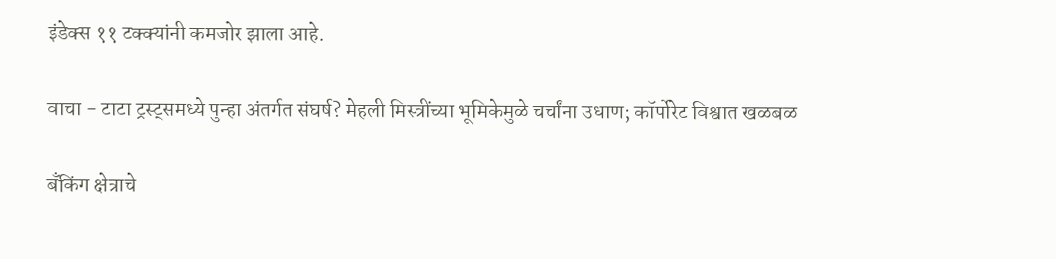इंडेक्स ११ टक्क्यांनी कमजोर झाला आहे.

वाचा - टाटा ट्रस्ट्समध्ये पुन्हा अंतर्गत संघर्ष? मेहली मिस्त्रींच्या भूमिकेमुळे चर्चांना उधाण; कॉर्पोरेट विश्वात खळबळ

बँकिंग क्षेत्राचे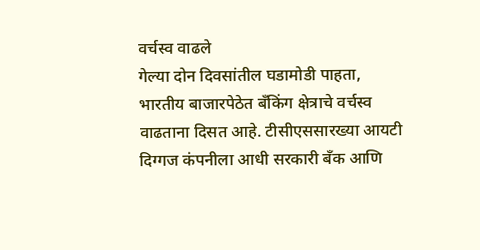वर्चस्व वाढले
गेल्या दोन दिवसांतील घडामोडी पाहता, भारतीय बाजारपेठेत बँकिंग क्षेत्राचे वर्चस्व वाढताना दिसत आहे. टीसीएससारख्या आयटी दिग्गज कंपनीला आधी सरकारी बँक आणि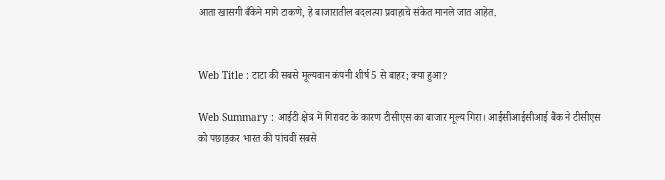आता खासगी बँकेने मागे टाकणे, हे बाजारातील बदलत्या प्रवाहाचे संकेत मानले जात आहेत.


Web Title : टाटा की सबसे मूल्यवान कंपनी शीर्ष 5 से बाहर; क्या हुआ?

Web Summary : आईटी क्षेत्र में गिरावट के कारण टीसीएस का बाजार मूल्य गिरा। आईसीआईसीआई बैंक ने टीसीएस को पछाड़कर भारत की पांचवीं सबसे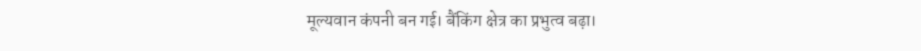मूल्यवान कंपनी बन गई। बैंकिंग क्षेत्र का प्रभुत्व बढ़ा।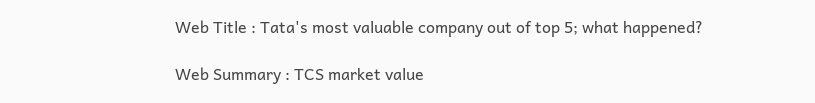Web Title : Tata's most valuable company out of top 5; what happened?

Web Summary : TCS market value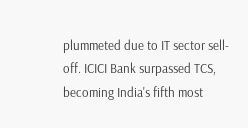plummeted due to IT sector sell-off. ICICI Bank surpassed TCS, becoming India's fifth most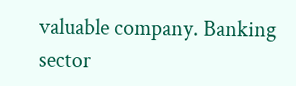valuable company. Banking sector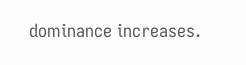dominance increases.